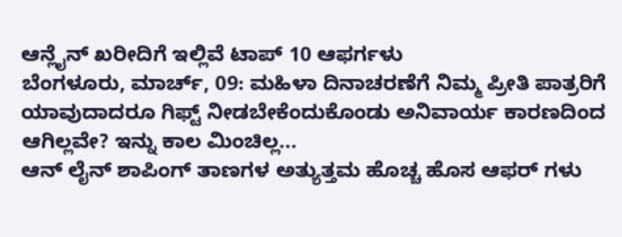ಆನ್ಲೈನ್ ಖರೀದಿಗೆ ಇಲ್ಲಿವೆ ಟಾಪ್ 10 ಆಫರ್ಗಳು
ಬೆಂಗಳೂರು, ಮಾರ್ಚ್, 09: ಮಹಿಳಾ ದಿನಾಚರಣೆಗೆ ನಿಮ್ಮ ಪ್ರೀತಿ ಪಾತ್ರರಿಗೆ ಯಾವುದಾದರೂ ಗಿಫ್ಟ್ ನೀಡಬೇಕೆಂದುಕೊಂಡು ಅನಿವಾರ್ಯ ಕಾರಣದಿಂದ ಆಗಿಲ್ಲವೇ? ಇನ್ನು ಕಾಲ ಮಿಂಚಿಲ್ಲ...
ಆನ್ ಲೈನ್ ಶಾಪಿಂಗ್ ತಾಣಗಳ ಅತ್ಯುತ್ತಮ ಹೊಚ್ಚ ಹೊಸ ಆಫರ್ ಗಳು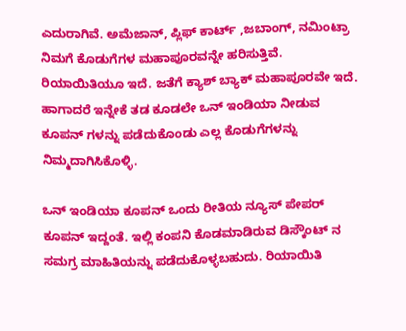ಎದುರಾಗಿವೆ. ಅಮೆಜಾನ್, ಪ್ಲಿಫ್ ಕಾರ್ಟ್ ,ಜಬಾಂಗ್, ನಮಿಂಟ್ರಾ ನಿಮಗೆ ಕೊಡುಗೆಗಳ ಮಹಾಪೂರವನ್ನೇ ಹರಿಸುತ್ತಿವೆ. ರಿಯಾಯಿತಿಯೂ ಇದೆ. ಜತೆಗೆ ಕ್ಯಾಶ್ ಬ್ಯಾಕ್ ಮಹಾಪೂರವೇ ಇದೆ. ಹಾಗಾದರೆ ಇನ್ನೇಕೆ ತಡ ಕೂಡಲೇ ಒನ್ ಇಂಡಿಯಾ ನೀಡುವ ಕೂಪನ್ ಗಳನ್ನು ಪಡೆದುಕೊಂಡು ಎಲ್ಲ ಕೊಡುಗೆಗಳನ್ನು ನಿಮ್ಮದಾಗಿಸಿಕೊಳ್ಳಿ.

ಒನ್ ಇಂಡಿಯಾ ಕೂಪನ್ ಒಂದು ರೀತಿಯ ನ್ಯೂಸ್ ಪೇಪರ್ ಕೂಪನ್ ಇದ್ದಂತೆ. ಇಲ್ಲಿ ಕಂಪನಿ ಕೊಡಮಾಡಿರುವ ಡಿಸ್ಕೌಂಟ್ ನ ಸಮಗ್ರ ಮಾಹಿತಿಯನ್ನು ಪಡೆದುಕೊಳ್ಳಬಹುದು. ರಿಯಾಯಿತಿ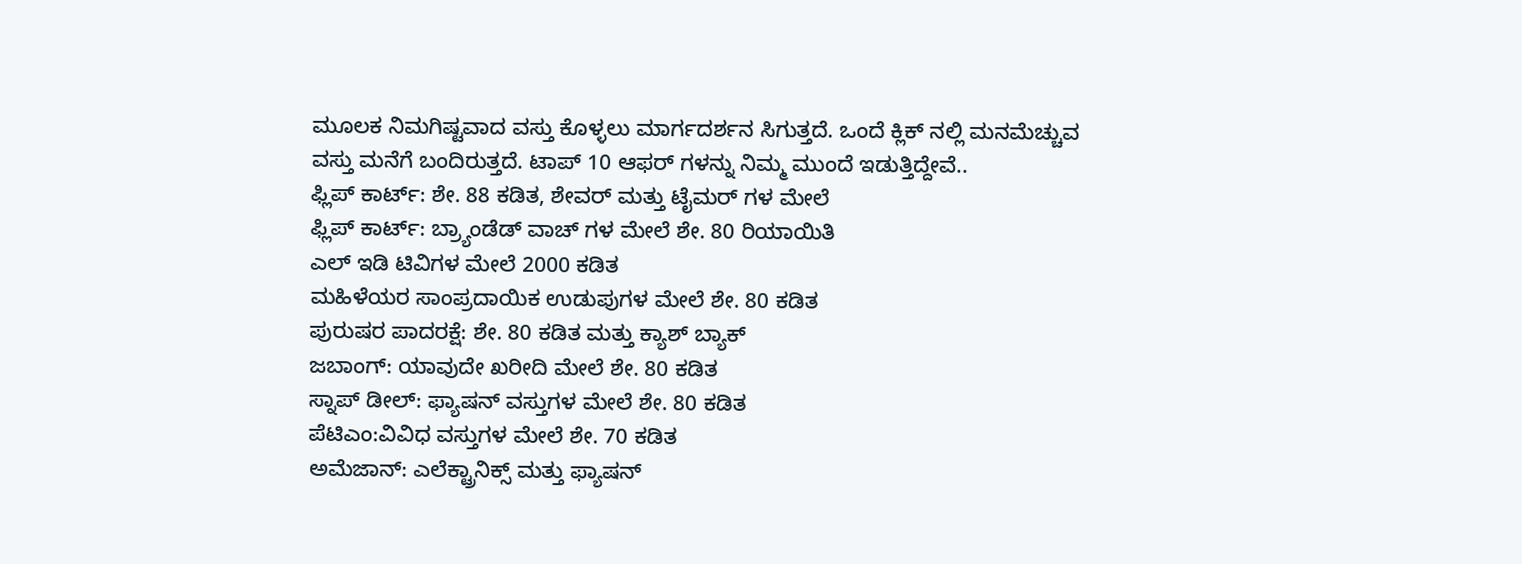ಮೂಲಕ ನಿಮಗಿಷ್ಟವಾದ ವಸ್ತು ಕೊಳ್ಳಲು ಮಾರ್ಗದರ್ಶನ ಸಿಗುತ್ತದೆ. ಒಂದೆ ಕ್ಲಿಕ್ ನಲ್ಲಿ ಮನಮೆಚ್ಚುವ ವಸ್ತು ಮನೆಗೆ ಬಂದಿರುತ್ತದೆ. ಟಾಪ್ 10 ಆಫರ್ ಗಳನ್ನು ನಿಮ್ಮ ಮುಂದೆ ಇಡುತ್ತಿದ್ದೇವೆ..
ಫ್ಲಿಪ್ ಕಾರ್ಟ್: ಶೇ. 88 ಕಡಿತ, ಶೇವರ್ ಮತ್ತು ಟೈಮರ್ ಗಳ ಮೇಲೆ
ಫ್ಲಿಪ್ ಕಾರ್ಟ್: ಬ್ರ್ಯಾಂಡೆಡ್ ವಾಚ್ ಗಳ ಮೇಲೆ ಶೇ. 80 ರಿಯಾಯಿತಿ
ಎಲ್ ಇಡಿ ಟಿವಿಗಳ ಮೇಲೆ 2000 ಕಡಿತ
ಮಹಿಳೆಯರ ಸಾಂಪ್ರದಾಯಿಕ ಉಡುಪುಗಳ ಮೇಲೆ ಶೇ. 80 ಕಡಿತ
ಪುರುಷರ ಪಾದರಕ್ಷೆ: ಶೇ. 80 ಕಡಿತ ಮತ್ತು ಕ್ಯಾಶ್ ಬ್ಯಾಕ್
ಜಬಾಂಗ್: ಯಾವುದೇ ಖರೀದಿ ಮೇಲೆ ಶೇ. 80 ಕಡಿತ
ಸ್ನಾಪ್ ಡೀಲ್: ಫ್ಯಾಷನ್ ವಸ್ತುಗಳ ಮೇಲೆ ಶೇ. 80 ಕಡಿತ
ಪೆಟಿಎಂ:ವಿವಿಧ ವಸ್ತುಗಳ ಮೇಲೆ ಶೇ. 70 ಕಡಿತ
ಅಮೆಜಾನ್: ಎಲೆಕ್ಟ್ರಾನಿಕ್ಸ್ ಮತ್ತು ಫ್ಯಾಷನ್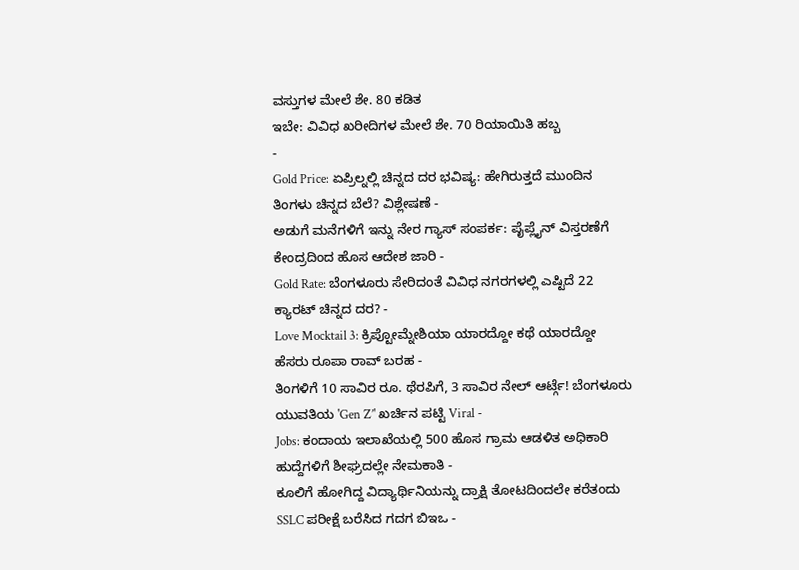ವಸ್ತುಗಳ ಮೇಲೆ ಶೇ. 80 ಕಡಿತ
ಇಬೇ: ವಿವಿಧ ಖರೀದಿಗಳ ಮೇಲೆ ಶೇ. 70 ರಿಯಾಯಿತಿ ಹಬ್ಬ
-
Gold Price: ಏಪ್ರಿಲ್ನಲ್ಲಿ ಚಿನ್ನದ ದರ ಭವಿಷ್ಯ: ಹೇಗಿರುತ್ತದೆ ಮುಂದಿನ ತಿಂಗಳು ಚಿನ್ನದ ಬೆಲೆ? ವಿಶ್ಲೇಷಣೆ -
ಅಡುಗೆ ಮನೆಗಳಿಗೆ ಇನ್ನು ನೇರ ಗ್ಯಾಸ್ ಸಂಪರ್ಕ: ಪೈಪ್ಲೈನ್ ವಿಸ್ತರಣೆಗೆ ಕೇಂದ್ರದಿಂದ ಹೊಸ ಆದೇಶ ಜಾರಿ -
Gold Rate: ಬೆಂಗಳೂರು ಸೇರಿದಂತೆ ವಿವಿಧ ನಗರಗಳಲ್ಲಿ ಎಷ್ಟಿದೆ 22 ಕ್ಯಾರಟ್ ಚಿನ್ನದ ದರ? -
Love Mocktail 3: ಕ್ರಿಪ್ಟೋಮ್ನೇಶಿಯಾ ಯಾರದ್ದೋ ಕಥೆ ಯಾರದ್ದೋ ಹೆಸರು ರೂಪಾ ರಾವ್ ಬರಹ -
ತಿಂಗಳಿಗೆ 10 ಸಾವಿರ ರೂ. ಥೆರಪಿಗೆ, 3 ಸಾವಿರ ನೇಲ್ ಆರ್ಟ್ಗೆ! ಬೆಂಗಳೂರು ಯುವತಿಯ 'Gen Z’' ಖರ್ಚಿನ ಪಟ್ಟಿ Viral -
Jobs: ಕಂದಾಯ ಇಲಾಖೆಯಲ್ಲಿ 500 ಹೊಸ ಗ್ರಾಮ ಆಡಳಿತ ಅಧಿಕಾರಿ ಹುದ್ದೆಗಳಿಗೆ ಶೀಘ್ರದಲ್ಲೇ ನೇಮಕಾತಿ -
ಕೂಲಿಗೆ ಹೋಗಿದ್ದ ವಿದ್ಯಾರ್ಥಿನಿಯನ್ನು ದ್ರಾಕ್ಷಿ ತೋಟದಿಂದಲೇ ಕರೆತಂದು SSLC ಪರೀಕ್ಷೆ ಬರೆಸಿದ ಗದಗ ಬಿಇಒ -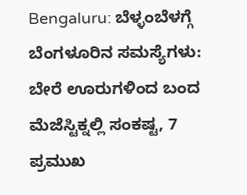Bengaluru: ಬೆಳ್ಳಂಬೆಳಗ್ಗೆ ಬೆಂಗಳೂರಿನ ಸಮಸ್ಯೆಗಳು: ಬೇರೆ ಊರುಗಳಿಂದ ಬಂದ ಮೆಜೆಸ್ಟಿಕ್ನಲ್ಲಿ ಸಂಕಷ್ಟ, 7 ಪ್ರಮುಖ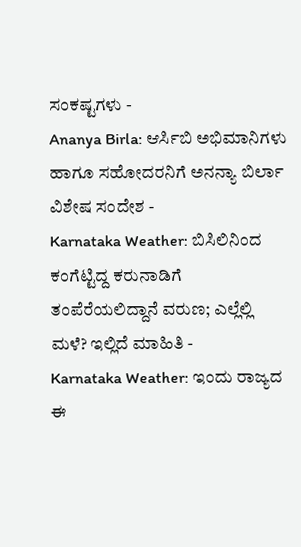ಸಂಕಷ್ಟಗಳು -
Ananya Birla: ಆರ್ಸಿಬಿ ಅಭಿಮಾನಿಗಳು ಹಾಗೂ ಸಹೋದರನಿಗೆ ಅನನ್ಯಾ ಬಿರ್ಲಾ ವಿಶೇಷ ಸಂದೇಶ -
Karnataka Weather: ಬಿಸಿಲಿನಿಂದ ಕಂಗೆಟ್ಟಿದ್ದ ಕರುನಾಡಿಗೆ ತಂಪೆರೆಯಲಿದ್ದಾನೆ ವರುಣ; ಎಲ್ಲೆಲ್ಲಿ ಮಳೆ? ಇಲ್ಲಿದೆ ಮಾಹಿತಿ -
Karnataka Weather: ಇಂದು ರಾಜ್ಯದ ಈ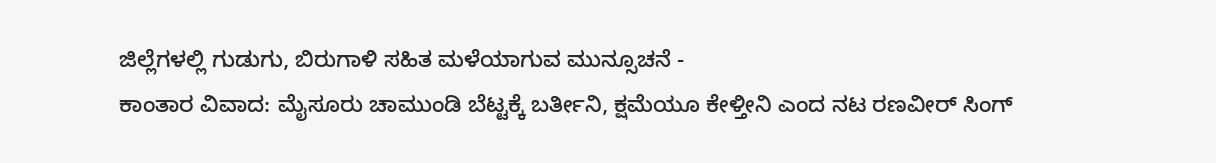ಜಿಲ್ಲೆಗಳಲ್ಲಿ ಗುಡುಗು, ಬಿರುಗಾಳಿ ಸಹಿತ ಮಳೆಯಾಗುವ ಮುನ್ಸೂಚನೆ -
ಕಾಂತಾರ ವಿವಾದ: ಮೈಸೂರು ಚಾಮುಂಡಿ ಬೆಟ್ಟಕ್ಕೆ ಬರ್ತೀನಿ, ಕ್ಷಮೆಯೂ ಕೇಳ್ತೀನಿ ಎಂದ ನಟ ರಣವೀರ್ ಸಿಂಗ್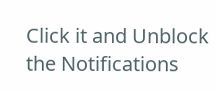Click it and Unblock the Notifications